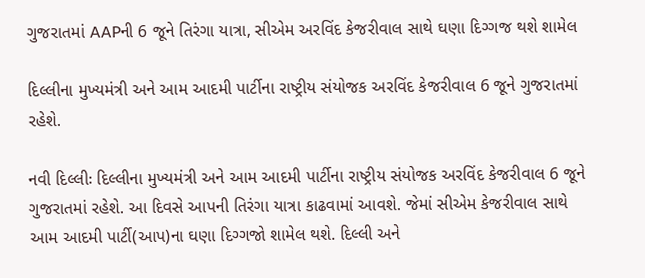ગુજરાતમાં AAPની 6 જૂને તિરંગા યાત્રા, સીએમ અરવિંદ કેજરીવાલ સાથે ઘણા દિગ્ગજ થશે શામેલ

દિલ્લીના મુખ્યમંત્રી અને આમ આદમી પાર્ટીના રાષ્ટ્રીય સંયોજક અરવિંદ કેજરીવાલ 6 જૂને ગુજરાતમાં રહેશે.

નવી દિલ્લીઃ દિલ્લીના મુખ્યમંત્રી અને આમ આદમી પાર્ટીના રાષ્ટ્રીય સંયોજક અરવિંદ કેજરીવાલ 6 જૂને ગુજરાતમાં રહેશે. આ દિવસે આપની તિરંગા યાત્રા કાઢવામાં આવશે. જેમાં સીએમ કેજરીવાલ સાથે આમ આદમી પાર્ટી(આપ)ના ઘણા દિગ્ગજો શામેલ થશે. દિલ્લી અને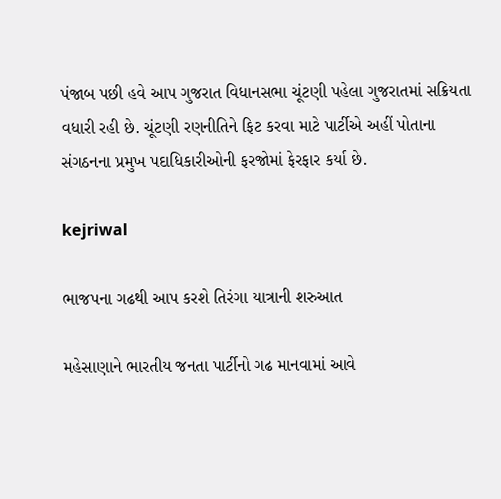પંજાબ પછી હવે આપ ગુજરાત વિધાનસભા ચૂંટણી પહેલા ગુજરાતમાં સક્રિયતા વધારી રહી છે. ચૂંટણી રણનીતિને ફિટ કરવા માટે પાર્ટીએ અહીં પોતાના સંગઠનના પ્રમુખ પદાધિકારીઓની ફરજોમાં ફેરફાર કર્યા છે.

kejriwal

ભાજપના ગઢથી આપ કરશે તિરંગા યાત્રાની શરુઆત

મહેસાણાને ભારતીય જનતા પાર્ટીનો ગઢ માનવામાં આવે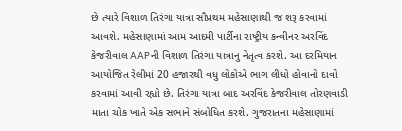છે ત્યારે વિશાળ તિરંગા યાત્રા સૌપ્રથમ મહેસાણાથી જ શરૂ કરવામાં આવશે. મહેસાણામાં આમ આદમી પાર્ટીના રાષ્ટ્રીય કન્વીનર અરવિંદ કેજરીવાલ AAPની વિશાળ તિરંગા યાત્રાનુ નેતૃત્વ કરશે. આ દરમિયાન આયોજિત રેલીમાં 20 હજારથી વધુ લોકોએ ભાગ લીધો હોવાનો દાવો કરવામાં આવી રહ્યો છે. તિરંગા યાત્રા બાદ અરવિંદ કેજરીવાલ તોરણવાડી માતા ચોક ખાતે એક સભાને સંબોધિત કરશે. ગુજરાતના મહેસાણામાં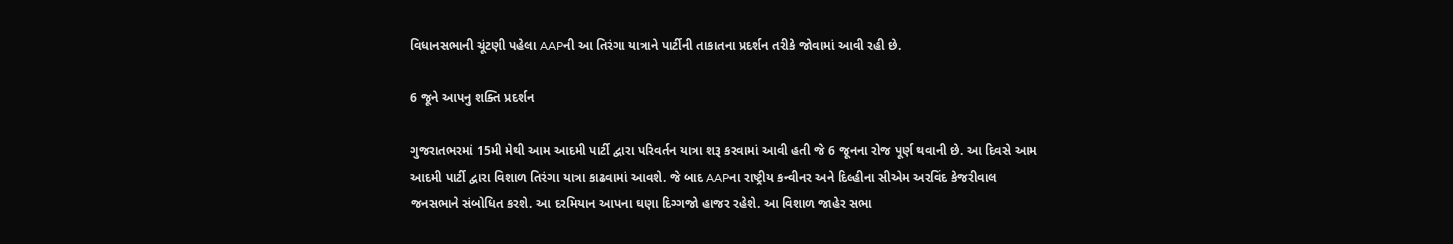વિધાનસભાની ચૂંટણી પહેલા AAPની આ તિરંગા યાત્રાને પાર્ટીની તાકાતના પ્રદર્શન તરીકે જોવામાં આવી રહી છે.

6 જૂને આપનુ શક્તિ પ્રદર્શન

ગુજરાતભરમાં 15મી મેથી આમ આદમી પાર્ટી દ્વારા પરિવર્તન યાત્રા શરૂ કરવામાં આવી હતી જે 6 જૂનના રોજ પૂર્ણ થવાની છે. આ દિવસે આમ આદમી પાર્ટી દ્વારા વિશાળ તિરંગા યાત્રા કાઢવામાં આવશે. જે બાદ AAPના રાષ્ટ્રીય કન્વીનર અને દિલ્હીના સીએમ અરવિંદ કેજરીવાલ જનસભાને સંબોધિત કરશે. આ દરમિયાન આપના ઘણા દિગ્ગજો હાજર રહેશે. આ વિશાળ જાહેર સભા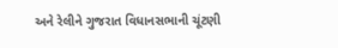અને રેલીને ગુજરાત વિધાનસભાની ચૂંટણી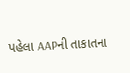પહેલા AAPની તાકાતના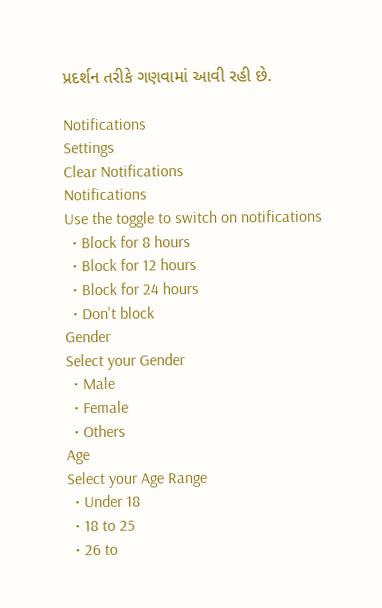પ્રદર્શન તરીકે ગણવામાં આવી રહી છે.

Notifications
Settings
Clear Notifications
Notifications
Use the toggle to switch on notifications
  • Block for 8 hours
  • Block for 12 hours
  • Block for 24 hours
  • Don't block
Gender
Select your Gender
  • Male
  • Female
  • Others
Age
Select your Age Range
  • Under 18
  • 18 to 25
  • 26 to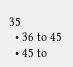35
  • 36 to 45
  • 45 to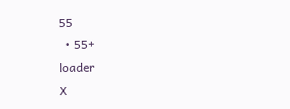55
  • 55+
loader
X